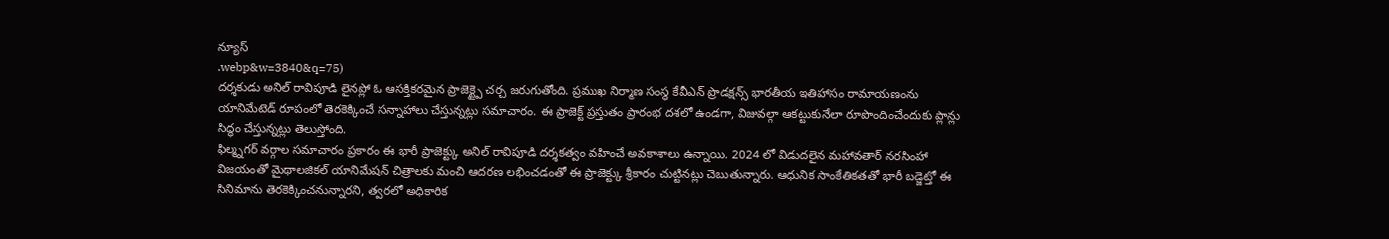న్యూస్
.webp&w=3840&q=75)
దర్శకుడు అనిల్ రావిపూడి లైనప్లో ఓ ఆసక్తికరమైన ప్రాజెక్ట్పై చర్చ జరుగుతోంది. ప్రముఖ నిర్మాణ సంస్థ కేవీఎన్ ప్రొడక్షన్స్ భారతీయ ఇతిహాసం రామాయణంను యానిమేటెడ్ రూపంలో తెరకెక్కించే సన్నాహాలు చేస్తున్నట్లు సమాచారం. ఈ ప్రాజెక్ట్ ప్రస్తుతం ప్రారంభ దశలో ఉండగా, విజువల్గా ఆకట్టుకునేలా రూపొందించేందుకు ప్లాన్లు సిద్ధం చేస్తున్నట్లు తెలుస్తోంది.
ఫిల్మ్నగర్ వర్గాల సమాచారం ప్రకారం ఈ భారీ ప్రాజెక్ట్కు అనిల్ రావిపూడి దర్శకత్వం వహించే అవకాశాలు ఉన్నాయి. 2024 లో విడుదలైన మహావతార్ నరసింహా విజయంతో మైథాలజికల్ యానిమేషన్ చిత్రాలకు మంచి ఆదరణ లభించడంతో ఈ ప్రాజెక్ట్కు శ్రీకారం చుట్టినట్లు చెబుతున్నారు. ఆధునిక సాంకేతికతతో భారీ బడ్జెట్తో ఈ సినిమాను తెరకెక్కించనున్నారని, త్వరలో అధికారిక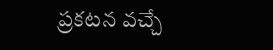ప్రకటన వచ్చే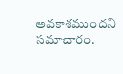అవకాశముందని సమాచారం.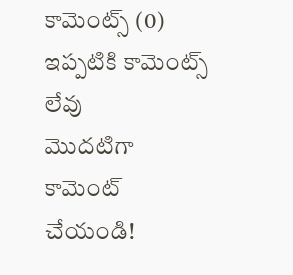కామెంట్స్ (0)
ఇప్పటికి కామెంట్స్ లేవు
మొదటిగా కామెంట్ చేయండి!